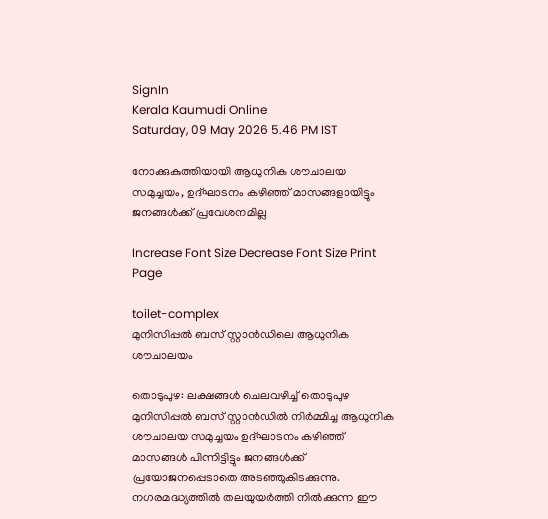SignIn
Kerala Kaumudi Online
Saturday, 09 May 2026 5.46 PM IST

നോക്കുകുത്തിയായി ആധുനിക ശൗചാലയ സമുച്ചയം, ഉദ്ഘാടനം കഴിഞ്ഞ് മാസങ്ങളായിട്ടും ജനങ്ങൾക്ക് പ്രവേശനമില്ല

Increase Font Size Decrease Font Size Print Page

toilet-complex
മുനിസിപ്പൽ ബസ് സ്റ്റാൻഡിലെ ആധുനിക ശൗചാലയം

തൊടുപുഴ: ലക്ഷങ്ങൾ ചെലവഴിച്ച് തൊടുപുഴ മുനിസിപ്പൽ ബസ് സ്റ്റാൻഡിൽ നിർമ്മിച്ച ആധുനിക ശൗചാലയ സമുച്ചയം ഉദ്ഘാടനം കഴിഞ്ഞ് മാസങ്ങൾ പിന്നിട്ടിട്ടും ജനങ്ങൾക്ക് പ്രയോജനപ്പെടാതെ അടഞ്ഞുകിടക്കുന്നു. നഗരമദ്ധ്യത്തിൽ തലയുയർത്തി നിൽക്കുന്ന ഈ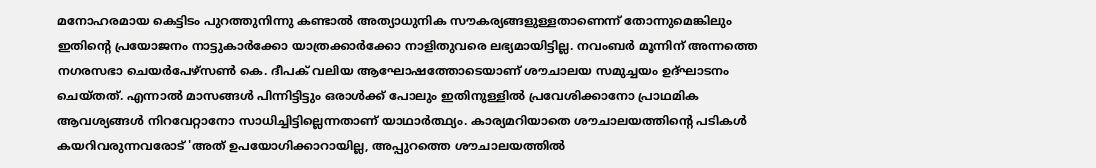മനോഹരമായ കെട്ടിടം പുറത്തുനിന്നു കണ്ടാൽ അത്യാധുനിക സൗകര്യങ്ങളുള്ളതാണെന്ന് തോന്നുമെങ്കിലും ഇതിന്റെ പ്രയോജനം നാട്ടുകാർക്കോ യാത്രക്കാർക്കോ നാളിതുവരെ ലഭ്യമായിട്ടില്ല. നവംബർ മൂന്നിന് അന്നത്തെ നഗരസഭാ ചെയർപേഴ്സൺ കെ. ദീപക് വലിയ ആഘോഷത്തോടെയാണ് ശൗചാലയ സമുച്ചയം ഉദ്ഘാടനം ചെയ്തത്. എന്നാൽ മാസങ്ങൾ പിന്നിട്ടിട്ടും ഒരാൾക്ക് പോലും ഇതിനുള്ളിൽ പ്രവേശിക്കാനോ പ്രാഥമിക ആവശ്യങ്ങൾ നിറവേറ്റാനോ സാധിച്ചിട്ടില്ലെന്നതാണ് യാഥാർത്ഥ്യം. കാര്യമറിയാതെ ശൗചാലയത്തിന്റെ പടികൾ കയറിവരുന്നവരോട് 'അത് ഉപയോഗിക്കാറായില്ല, അപ്പുറത്തെ ശൗചാലയത്തിൽ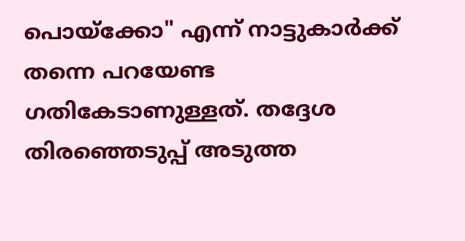പൊയ്‌ക്കോ" എന്ന് നാട്ടുകാർക്ക് തന്നെ പറയേണ്ട ഗതികേടാണുള്ളത്. തദ്ദേശ തിരഞ്ഞെടുപ്പ് അടുത്ത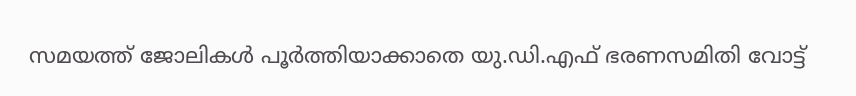സമയത്ത് ജോലികൾ പൂർത്തിയാക്കാതെ യു.ഡി.എഫ് ഭരണസമിതി വോട്ട്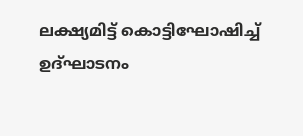ലക്ഷ്യമിട്ട് കൊട്ടിഘോഷിച്ച് ഉദ്ഘാടനം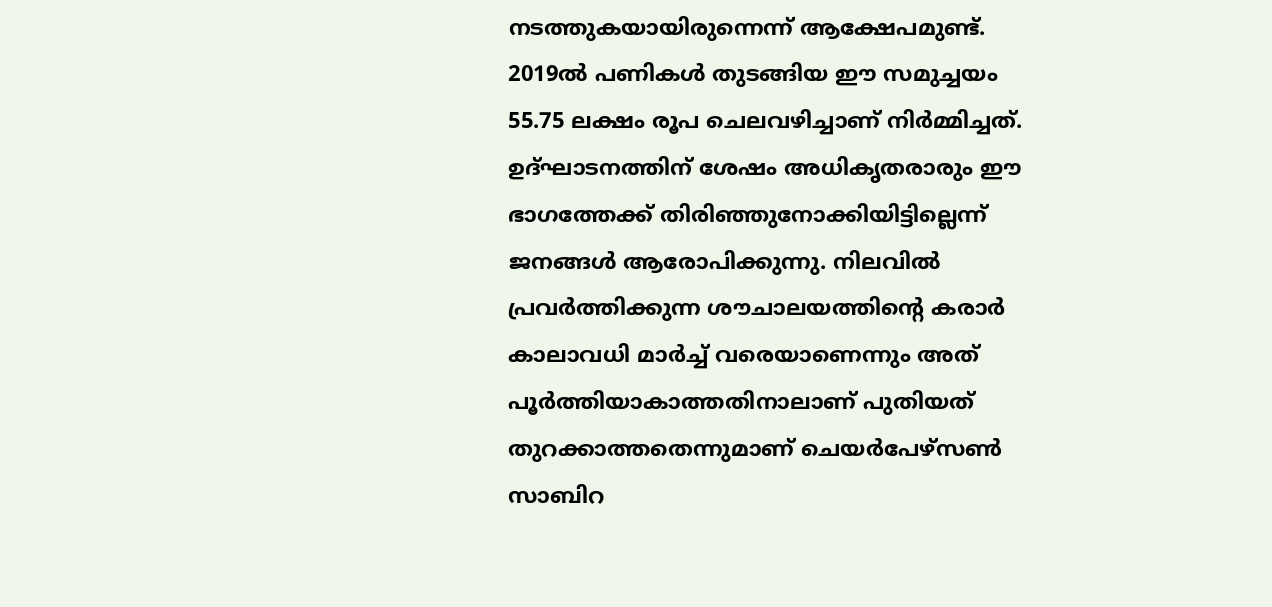നടത്തുകയായിരുന്നെന്ന് ആക്ഷേപമുണ്ട്. 2019ൽ പണികൾ തുടങ്ങിയ ഈ സമുച്ചയം 55.75 ലക്ഷം രൂപ ചെലവഴിച്ചാണ് നിർമ്മിച്ചത്. ഉദ്ഘാടനത്തിന് ശേഷം അധികൃതരാരും ഈ ഭാഗത്തേക്ക് തിരിഞ്ഞുനോക്കിയിട്ടില്ലെന്ന് ജനങ്ങൾ ആരോപിക്കുന്നു. നിലവിൽ പ്രവർത്തിക്കുന്ന ശൗചാലയത്തിന്റെ കരാർ കാലാവധി മാർച്ച് വരെയാണെന്നും അത് പൂർത്തിയാകാത്തതിനാലാണ് പുതിയത് തുറക്കാത്തതെന്നുമാണ് ചെയർപേഴ്സൺ സാബിറ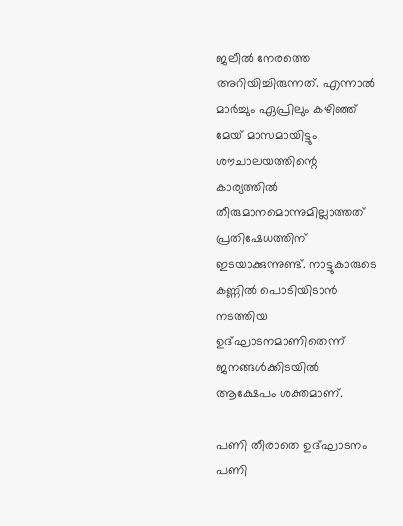ജലീൽ നേരത്തെ അറിയിച്ചിരുന്നത്. എന്നാൽ മാർച്ചും ഏപ്രിലും കഴിഞ്ഞ് മേയ് മാസമായിട്ടും ശൗചാലയത്തിന്റെ കാര്യത്തിൽ തീരുമാനമൊന്നുമില്ലാത്തത് പ്രതിഷേധത്തിന് ഇടയാക്കുന്നുണ്ട്. നാട്ടുകാരുടെ കണ്ണിൽ പൊടിയിടാൻ നടത്തിയ ഉദ്ഘാടനമാണിതെന്ന് ജനങ്ങൾക്കിടയിൽ ആക്ഷേപം ശക്തമാണ്.

പണി തീരാതെ ഉദ്ഘാടനം
പണി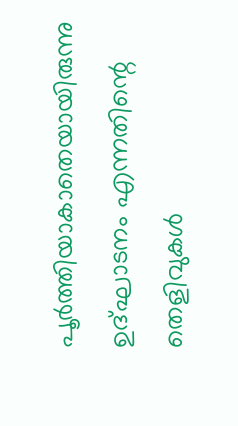പൂർത്തിയാകാതെയായിരുന്നു ഉദ്ഘാടനം എന്നതിന്റെ തെളിവുകൾ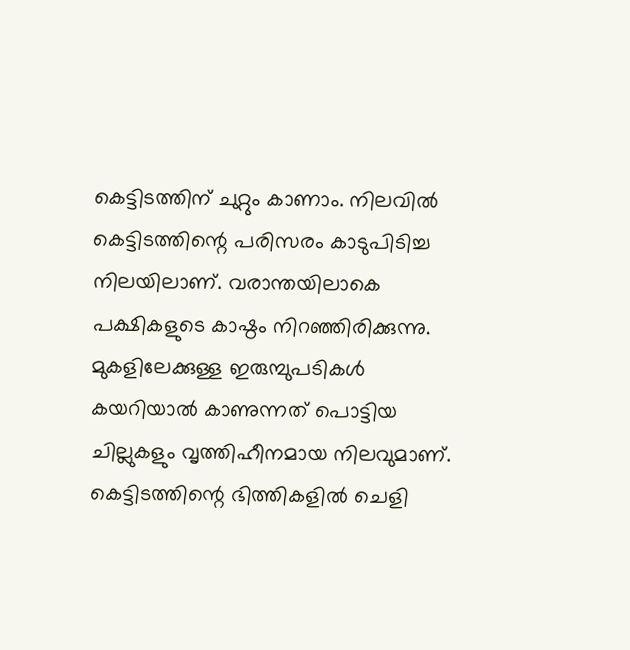കെട്ടിടത്തിന് ചുറ്റും കാണാം. നിലവിൽ കെട്ടിടത്തിന്റെ പരിസരം കാടുപിടിച്ച നിലയിലാണ്. വരാന്തയിലാകെ പക്ഷികളുടെ കാഷ്ഠം നിറഞ്ഞിരിക്കുന്നു. മുകളിലേക്കുള്ള ഇരുമ്പുപടികൾ കയറിയാൽ കാണുന്നത് പൊട്ടിയ ചില്ലുകളും വൃത്തിഹീനമായ നിലവുമാണ്. കെട്ടിടത്തിന്റെ ഭിത്തികളിൽ ചെളി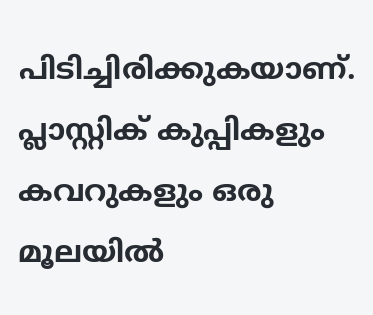പിടിച്ചിരിക്കുകയാണ്. പ്ലാസ്റ്റിക് കുപ്പികളും കവറുകളും ഒരു മൂലയിൽ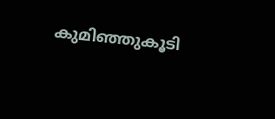കുമിഞ്ഞുകൂടി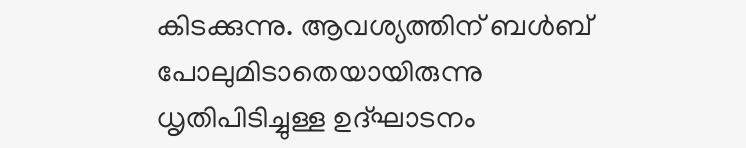കിടക്കുന്നു. ആവശ്യത്തിന് ബൾബ് പോലുമിടാതെയായിരുന്നു ധൃതിപിടിച്ചുള്ള ഉദ്ഘാടനം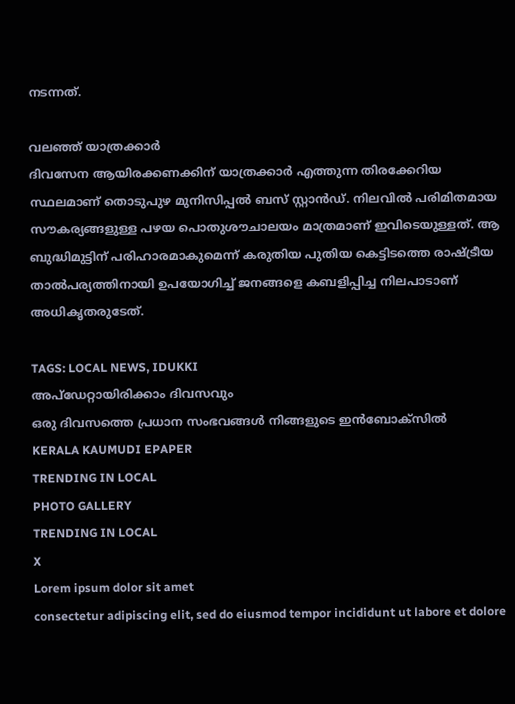നടന്നത്.

വലഞ്ഞ് യാത്രക്കാർ
ദിവസേന ആയിരക്കണക്കിന് യാത്രക്കാർ എത്തുന്ന തിരക്കേറിയ സ്ഥലമാണ് തൊടുപുഴ മുനിസിപ്പൽ ബസ് സ്റ്റാൻഡ്. നിലവിൽ പരിമിതമായ സൗകര്യങ്ങളുള്ള പഴയ പൊതുശൗചാലയം മാത്രമാണ് ഇവിടെയുള്ളത്. ആ ബുദ്ധിമുട്ടിന് പരിഹാരമാകുമെന്ന് കരുതിയ പുതിയ കെട്ടിടത്തെ രാഷ്ട്രീയ താൽപര്യത്തിനായി ഉപയോഗിച്ച് ജനങ്ങളെ കബളിപ്പിച്ച നിലപാടാണ് അധികൃതരുടേത്.

TAGS: LOCAL NEWS, IDUKKI
അപ്ഡേറ്റായിരിക്കാം ദിവസവും
ഒരു ദിവസത്തെ പ്രധാന സംഭവങ്ങൾ നിങ്ങളുടെ ഇൻബോക്സിൽ
KERALA KAUMUDI EPAPER
TRENDING IN LOCAL
PHOTO GALLERY
TRENDING IN LOCAL
X
Lorem ipsum dolor sit amet
consectetur adipiscing elit, sed do eiusmod tempor incididunt ut labore et dolore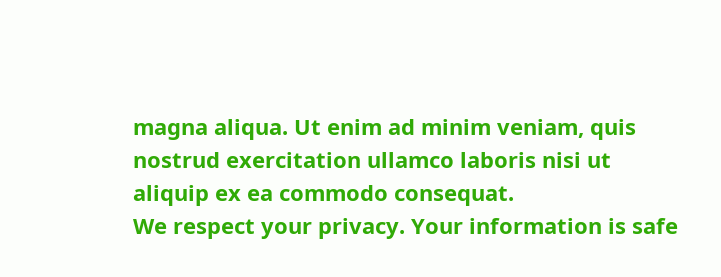magna aliqua. Ut enim ad minim veniam, quis nostrud exercitation ullamco laboris nisi ut aliquip ex ea commodo consequat.
We respect your privacy. Your information is safe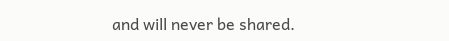and will never be shared.